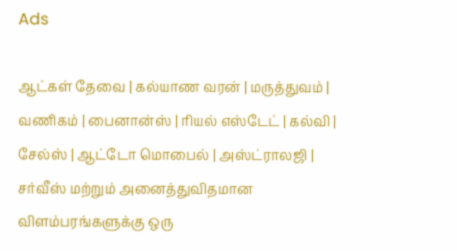Ads

ஆட்கள் தேவை | கல்யாண வரன் | மருத்துவம் | வணிகம் | பைனான்ஸ் | ரியல் எஸ்டேட் | கல்வி | சேல்ஸ் | ஆட்டோ மொபைல் | அஸ்ட்ராலஜி | சர்வீஸ் மற்றும் அனைத்துவிதமான விளம்பரங்களுக்கு ஒரு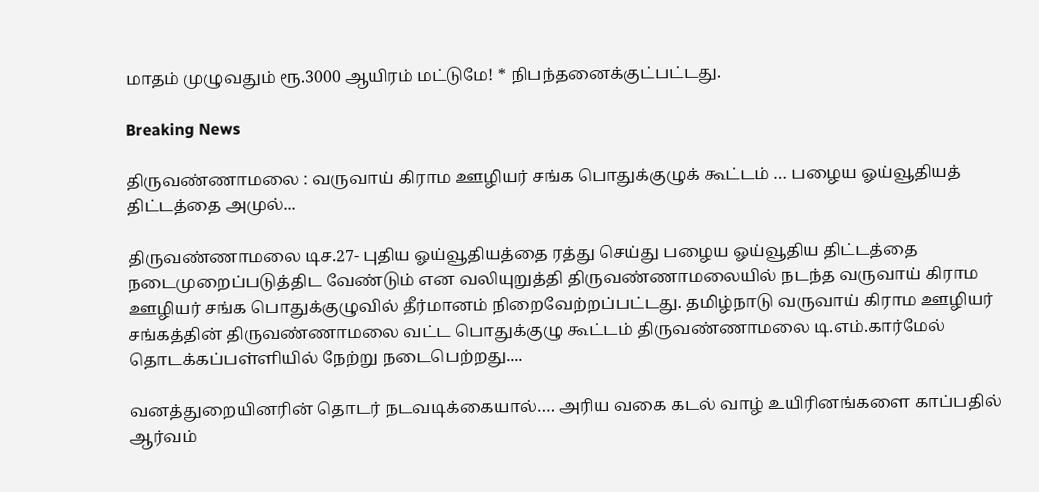மாதம் முழுவதும் ரூ.3000 ஆயிரம் மட்டுமே! * நிபந்தனைக்குட்பட்டது.

Breaking News

திருவண்ணாமலை : வருவாய் கிராம ஊழியர் சங்க பொதுக்குழுக் கூட்டம் … பழைய ஓய்வூதியத் திட்டத்தை அமுல்...

திருவண்ணாமலை டிச.27- புதிய ஓய்வூதியத்தை ரத்து செய்து பழைய ஓய்வூதிய திட்டத்தை நடைமுறைப்படுத்திட வேண்டும் என வலியுறுத்தி திருவண்ணாமலையில் நடந்த வருவாய் கிராம ஊழியர் சங்க பொதுக்குழுவில் தீர்மானம் நிறைவேற்றப்பட்டது. தமிழ்நாடு வருவாய் கிராம ஊழியர் சங்கத்தின் திருவண்ணாமலை வட்ட பொதுக்குழு கூட்டம் திருவண்ணாமலை டி.எம்.கார்மேல் தொடக்கப்பள்ளியில் நேற்று நடைபெற்றது....

வனத்துறையினரின் தொடர் நடவடிக்கையால்…. அரிய வகை கடல் வாழ் உயிரினங்களை காப்பதில் ஆர்வம்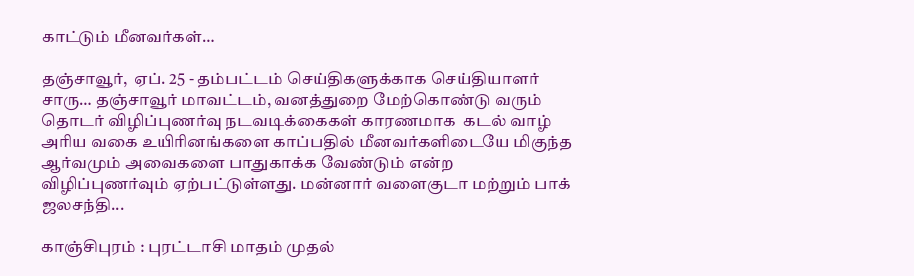காட்டும் மீனவர்கள்…

தஞ்சாவூர்,  ஏப். 25 - தம்பட்டம் செய்திகளுக்காக செய்தியாளர் சாரு… தஞ்சாவூர் மாவட்டம், வனத்துறை மேற்கொண்டு வரும் தொடர் விழிப்புணர்வு நடவடிக்கைகள் காரணமாக  கடல் வாழ் அரிய வகை உயிரினங்களை காப்பதில் மீனவர்களிடையே மிகுந்த ஆர்வமும் அவைகளை பாதுகாக்க வேண்டும் என்ற விழிப்புணர்வும் ஏற்பட்டுள்ளது. மன்னார் வளைகுடா மற்றும் பாக் ஜலசந்தி...

காஞ்சிபுரம் : புரட்டாசி மாதம் முதல்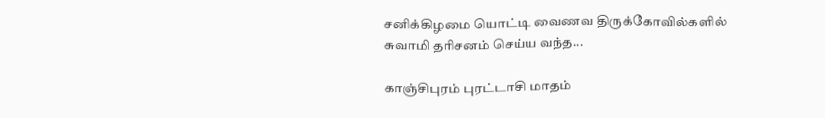சனிக்கிழமை யொட்டி வைணவ திருக்கோவில்களில் சுவாமி தரிசனம் செய்ய வந்த...

காஞ்சிபுரம் புரட்டாசி மாதம்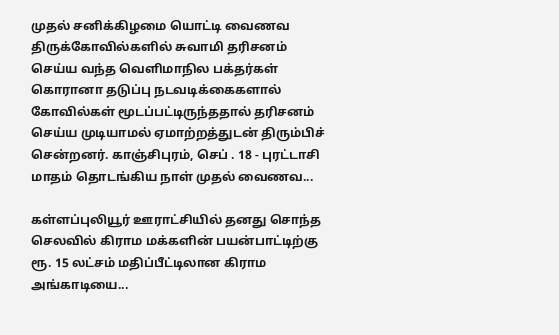முதல் சனிக்கிழமை யொட்டி வைணவ திருக்கோவில்களில் சுவாமி தரிசனம் செய்ய வந்த வெளிமாநில பக்தர்கள் கொரானா தடுப்பு நடவடிக்கைகளால் கோவில்கள் மூடப்பட்டிருந்ததால் தரிசனம் செய்ய முடியாமல் ஏமாற்றத்துடன் திரும்பிச் சென்றனர். காஞ்சிபுரம், செப் . 18 - புரட்டாசி மாதம் தொடங்கிய நாள் முதல் வைணவ...

கள்ளப்புலியூர் ஊராட்சியில் தனது சொந்த செலவில் கிராம மக்களின் பயன்பாட்டிற்கு ரூ. 15 லட்சம் மதிப்பீட்டிலான கிராம அங்காடியை...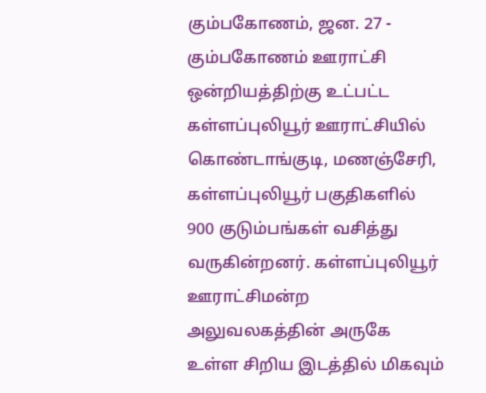கும்பகோணம், ஜன. 27 - கும்பகோணம் ஊராட்சி ஒன்றியத்திற்கு உட்பட்ட கள்ளப்புலியூர் ஊராட்சியில் கொண்டாங்குடி, மணஞ்சேரி, கள்ளப்புலியூர் பகுதிகளில் 900 குடும்பங்கள் வசித்து வருகின்றனர். கள்ளப்புலியூர் ஊராட்சிமன்ற அலுவலகத்தின் அருகே உள்ள சிறிய இடத்தில் மிகவும்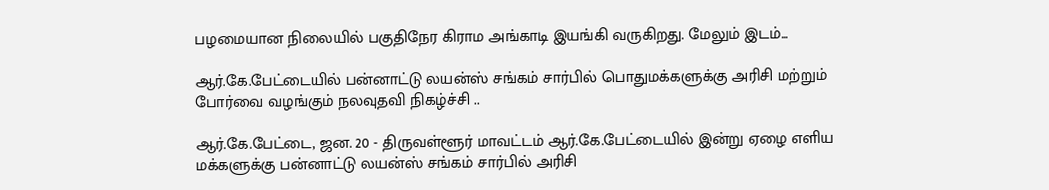பழமையான நிலையில் பகுதிநேர கிராம அங்காடி இயங்கி வருகிறது. மேலும் இடம்...

ஆர்.கே.பேட்டையில் பன்னாட்டு லயன்ஸ் சங்கம் சார்பில் பொதுமக்களுக்கு அரிசி மற்றும் போர்வை வழங்கும் நலவுதவி நிகழ்ச்சி ..

ஆர்.கே.பேட்டை, ஜன. 20 - திருவள்ளூர் மாவட்டம் ஆர்.கே.பேட்டையில் இன்று ஏழை எளிய மக்களுக்கு பன்னாட்டு லயன்ஸ் சங்கம் சார்பில் அரிசி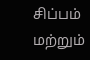சிப்பம் மற்றும்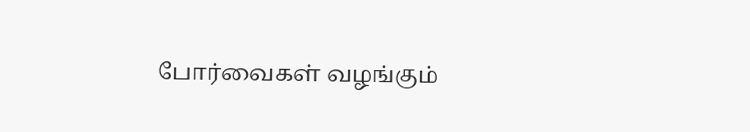போர்வைகள் வழங்கும்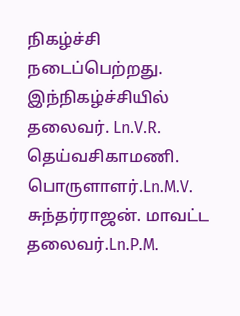நிகழ்ச்சி நடைப்பெற்றது. இந்நிகழ்ச்சியில் தலைவர். Ln.V.R. தெய்வசிகாமணி. பொருளாளர்.Ln.M.V. சுந்தர்ராஜன். மாவட்ட தலைவர்.Ln.P.M.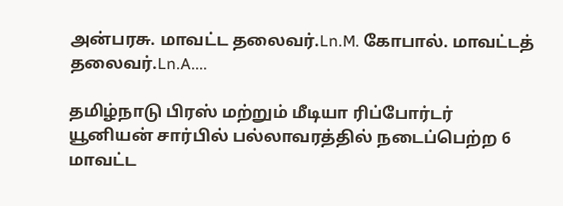அன்பரசு. மாவட்ட தலைவர்.Ln.M. கோபால். மாவட்டத் தலைவர்.Ln.A....

தமிழ்நாடு பிரஸ் மற்றும் மீடியா ரிப்போர்டர் யூனியன் சார்பில் பல்லாவரத்தில் நடைப்பெற்ற 6 மாவட்ட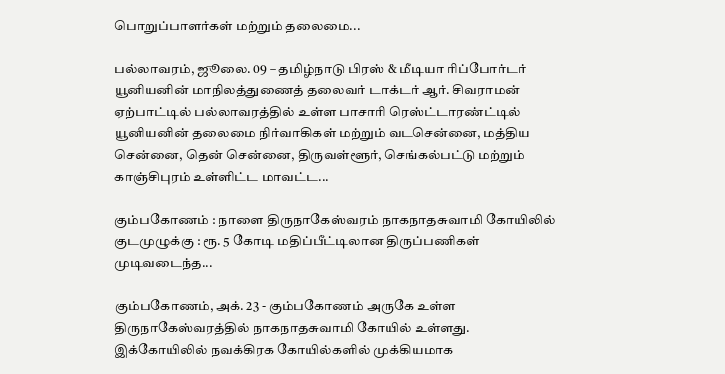பொறுப்பாளர்கள் மற்றும் தலைமை...

பல்லாவரம், ஜூலை. 09 – தமிழ்நாடு பிரஸ் & மீடியா ரிப்போர்டர் யூனியனின் மாநிலத்துணைத் தலைவர் டாக்டர் ஆர். சிவராமன் ஏற்பாட்டில் பல்லாவரத்தில் உள்ள பாசாரி ரெஸ்ட்டாரண்ட்டில் யூனியனின் தலைமை நிர்வாகிகள் மற்றும் வடசென்னை, மத்திய சென்னை, தென் சென்னை, திருவள்ளூர், செங்கல்பட்டு மற்றும் காஞ்சிபுரம் உள்ளிட்ட மாவட்ட...

கும்பகோணம் : நாளை திருநாகேஸ்வரம் நாகநாதசுவாமி கோயிலில் குடமுழுக்கு : ரூ. 5 கோடி மதிப்பீட்டிலான திருப்பணிகள் முடிவடைந்த...

கும்பகோணம், அக். 23 - கும்பகோணம் அருகே உள்ள திருநாகேஸ்வரத்தில் நாகநாதசுவாமி கோயில் உள்ளது. இக்கோயிலில் நவக்கிரக கோயில்களில் முக்கியமாக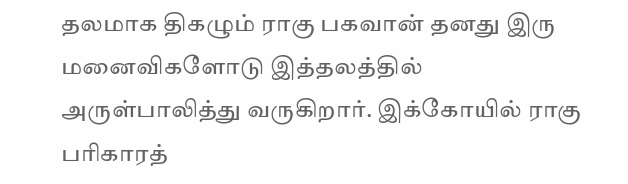தலமாக திகழும் ராகு பகவான் தனது இரு மனைவிகளோடு இத்தலத்தில் அருள்பாலித்து வருகிறார். இக்கோயில் ராகு பரிகாரத்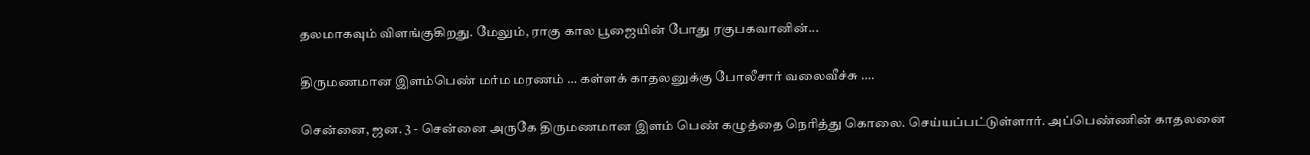தலமாகவும் விளங்குகிறது. மேலும், ராகு கால பூஜையின் போது ரகுபகவானின்...

திருமணமான இளம்பெண் மர்ம மரணம் … கள்ளக் காதலனுக்கு போலீசார் வலைவீச்சு ….

சென்னை, ஜன. 3 - சென்னை அருகே திருமணமான இளம் பெண் கழுத்தை நெரித்து கொலை. செய்யப்பட்டுள்ளார். அப்பெண்ணின் காதலனை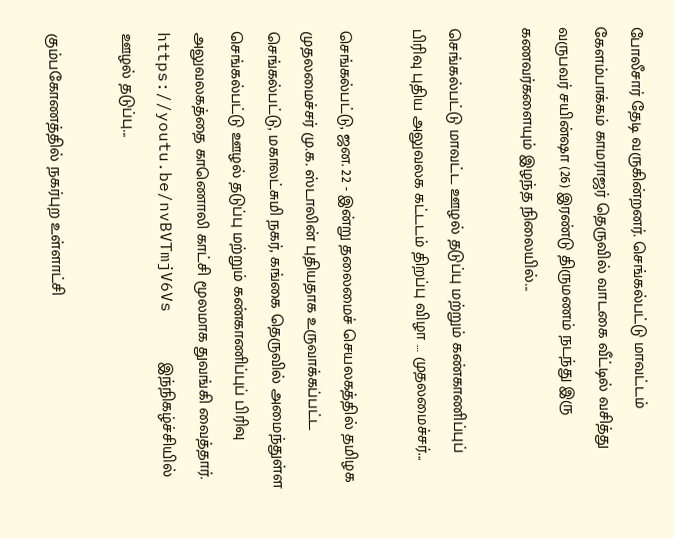போலீசார் தேடி வருகின்றனர். செங்கல்பட்டு மாவட்டம் கேளம்பாக்கம் காமராஜர் தெருவில் வாடகை வீட்டில் வசித்து வருபவர் சயின்ஷா (26) இரண்டு திருமணம் நடந்து இரு கணவர்களையும் இழந்த நிலையில்...

செங்கல்பட்டு மாவட்ட ஊழல் தடுப்பு மற்றும் கண்காணிப்புப் பிரிவு புதிய அலுவலக கட்டடம் திறப்பு விழா … முதலமைச்சர்...

செங்கல்பட்டு, ஜன. 22 - இன்று தலைமைச் செயலகத்தில் தமிழக முதலமைச்சர் மு.க. ஸ்டாலின் புதியதாக உருவாக்கப்பட்ட செங்கல்பட்டு, மகாலட்சுமி நகர், கங்கை தெருவில் அமைந்துள்ள செங்கல்பட்டு ஊழல் தடுப்பு மற்றும் கண்காணிப்புப் பிரிவு அலுவலகத்தை காணொலி காட்சி மூலமாக துவங்கி வைத்தார். https://youtu.be/nvBVTmjV6Vs     இந்நிகழ்ச்சியில் ஊழல் தடுப்பு...

கும்பகோணத்தில் நகர்புற உள்ளாட்சி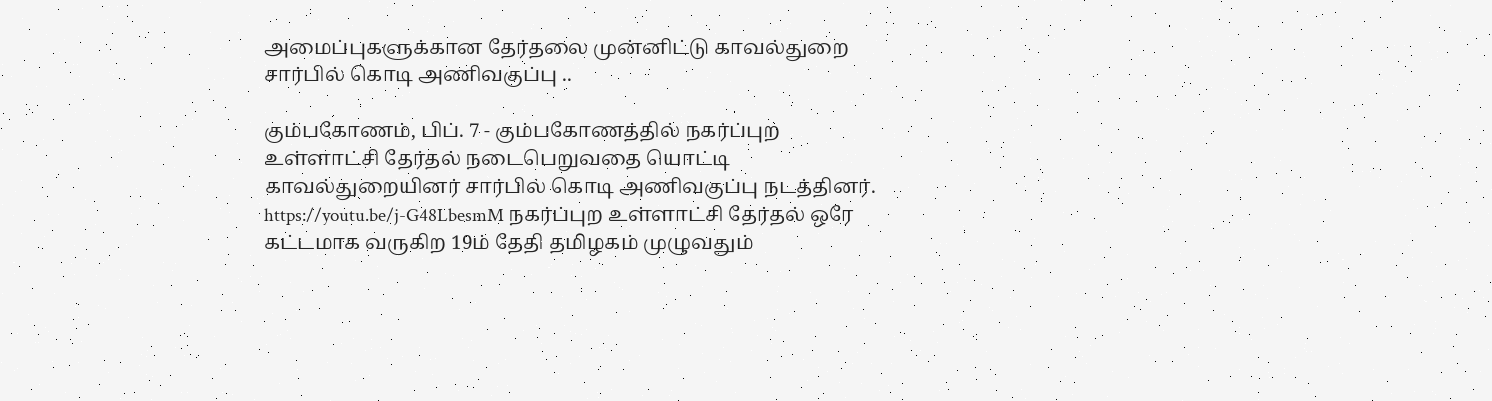அமைப்புகளுக்கான தேர்தலை முன்னிட்டு காவல்துறை சார்பில் கொடி அணிவகுப்பு ..

கும்பகோணம், பிப். 7 - கும்பகோணத்தில் நகர்ப்புற உள்ளாட்சி தேர்தல் நடைபெறுவதை யொட்டி காவல்துறையினர் சார்பில் கொடி அணிவகுப்பு நடத்தினர். https://youtu.be/j-G48LbesmM நகர்ப்புற உள்ளாட்சி தேர்தல் ஒரே கட்டமாக வருகிற 19ம் தேதி தமிழகம் முழுவதும்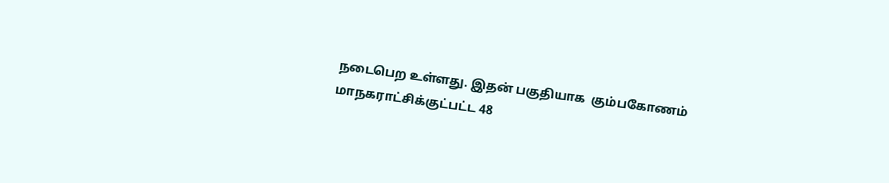நடைபெற உள்ளது. இதன் பகுதியாக  கும்பகோணம் மாநகராட்சிக்குட்பட்ட 48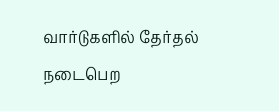வார்டுகளில் தேர்தல் நடைபெற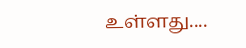உள்ளது....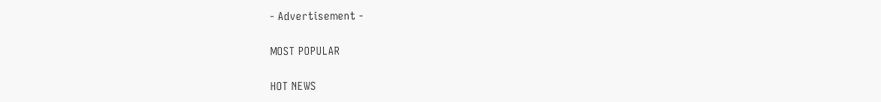- Advertisement -

MOST POPULAR

HOT NEWS